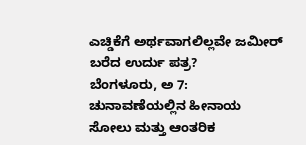ಎಚ್ಡಿಕೆಗೆ ಅರ್ಥವಾಗಲಿಲ್ಲವೇ ಜಮೀರ್ ಬರೆದ ಉರ್ದು ಪತ್ರ?
ಬೆಂಗಳೂರು, ಅ 7: ಚುನಾವಣೆಯಲ್ಲಿನ ಹೀನಾಯ ಸೋಲು ಮತ್ತು ಆಂತರಿಕ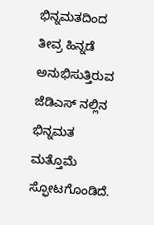ಭಿನ್ನಮತದಿಂದ ತೀವ್ರ ಹಿನ್ನಡೆ ಅನುಭಿಸುತ್ತಿರುವ ಜೆಡಿಎಸ್ ನಲ್ಲಿನ ಭಿನ್ನಮತ ಮತ್ತೊಮೆ ಸ್ಫೋಟಗೊಂಡಿದೆ.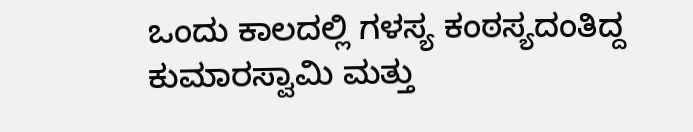ಒಂದು ಕಾಲದಲ್ಲಿ ಗಳಸ್ಯ ಕಂಠಸ್ಯದಂತಿದ್ದ ಕುಮಾರಸ್ವಾಮಿ ಮತ್ತು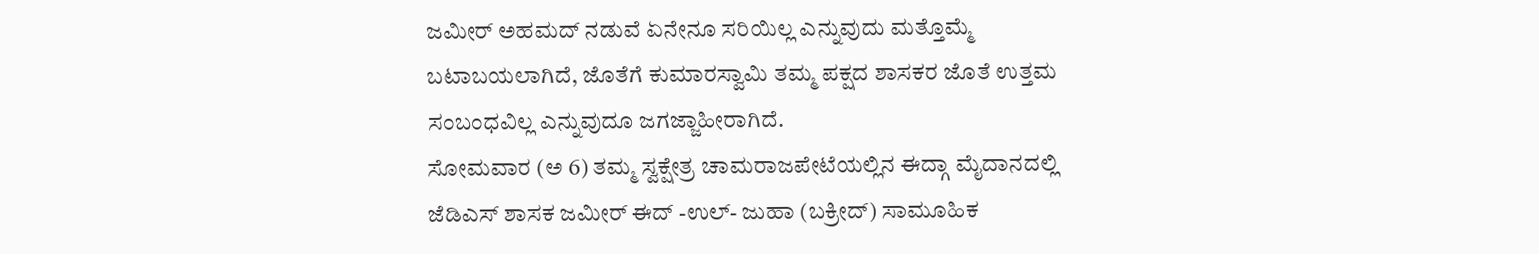ಜಮೀರ್ ಅಹಮದ್ ನಡುವೆ ಏನೇನೂ ಸರಿಯಿಲ್ಲ ಎನ್ನುವುದು ಮತ್ತೊಮ್ಮೆ ಬಟಾಬಯಲಾಗಿದೆ, ಜೊತೆಗೆ ಕುಮಾರಸ್ವಾಮಿ ತಮ್ಮ ಪಕ್ಷದ ಶಾಸಕರ ಜೊತೆ ಉತ್ತಮ ಸಂಬಂಧವಿಲ್ಲ ಎನ್ನುವುದೂ ಜಗಜ್ಜಾಹೀರಾಗಿದೆ.
ಸೋಮವಾರ (ಅ 6) ತಮ್ಮ ಸ್ವಕ್ಷೇತ್ರ ಚಾಮರಾಜಪೇಟೆಯಲ್ಲಿನ ಈದ್ಗಾ ಮೈದಾನದಲ್ಲಿ ಜೆಡಿಎಸ್ ಶಾಸಕ ಜಮೀರ್ ಈದ್ -ಉಲ್- ಜುಹಾ (ಬಕ್ರೀದ್) ಸಾಮೂಹಿಕ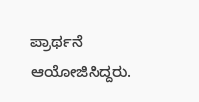ಪ್ರಾರ್ಥನೆ ಆಯೋಜಿಸಿದ್ದರು.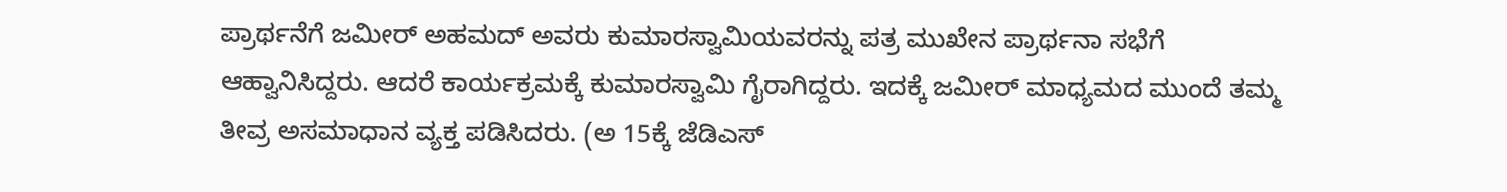ಪ್ರಾರ್ಥನೆಗೆ ಜಮೀರ್ ಅಹಮದ್ ಅವರು ಕುಮಾರಸ್ವಾಮಿಯವರನ್ನು ಪತ್ರ ಮುಖೇನ ಪ್ರಾರ್ಥನಾ ಸಭೆಗೆ ಆಹ್ವಾನಿಸಿದ್ದರು. ಆದರೆ ಕಾರ್ಯಕ್ರಮಕ್ಕೆ ಕುಮಾರಸ್ವಾಮಿ ಗೈರಾಗಿದ್ದರು. ಇದಕ್ಕೆ ಜಮೀರ್ ಮಾಧ್ಯಮದ ಮುಂದೆ ತಮ್ಮ ತೀವ್ರ ಅಸಮಾಧಾನ ವ್ಯಕ್ತ ಪಡಿಸಿದರು. (ಅ 15ಕ್ಕೆ ಜೆಡಿಎಸ್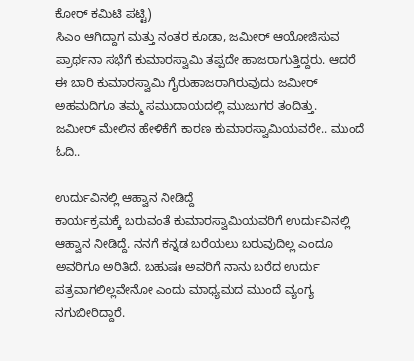ಕೋರ್ ಕಮಿಟಿ ಪಟ್ಟಿ)
ಸಿಎಂ ಆಗಿದ್ದಾಗ ಮತ್ತು ನಂತರ ಕೂಡಾ, ಜಮೀರ್ ಆಯೋಜಿಸುವ ಪ್ರಾರ್ಥನಾ ಸಭೆಗೆ ಕುಮಾರಸ್ವಾಮಿ ತಪ್ಪದೇ ಹಾಜರಾಗುತ್ತಿದ್ದರು. ಆದರೆ ಈ ಬಾರಿ ಕುಮಾರಸ್ವಾಮಿ ಗೈರುಹಾಜರಾಗಿರುವುದು ಜಮೀರ್ ಅಹಮದಿಗೂ ತಮ್ಮ ಸಮುದಾಯದಲ್ಲಿ ಮುಜುಗರ ತಂದಿತ್ತು.
ಜಮೀರ್ ಮೇಲಿನ ಹೇಳಿಕೆಗೆ ಕಾರಣ ಕುಮಾರಸ್ವಾಮಿಯವರೇ.. ಮುಂದೆ ಓದಿ..

ಉರ್ದುವಿನಲ್ಲಿ ಆಹ್ವಾನ ನೀಡಿದ್ದೆ
ಕಾರ್ಯಕ್ರಮಕ್ಕೆ ಬರುವಂತೆ ಕುಮಾರಸ್ವಾಮಿಯವರಿಗೆ ಉರ್ದುವಿನಲ್ಲಿ ಆಹ್ವಾನ ನೀಡಿದ್ದೆ. ನನಗೆ ಕನ್ನಡ ಬರೆಯಲು ಬರುವುದಿಲ್ಲ ಎಂದೂ ಅವರಿಗೂ ಅರಿತಿದೆ. ಬಹುಷಃ ಅವರಿಗೆ ನಾನು ಬರೆದ ಉರ್ದು ಪತ್ರವಾಗಲಿಲ್ಲವೇನೋ ಎಂದು ಮಾಧ್ಯಮದ ಮುಂದೆ ವ್ಯಂಗ್ಯ ನಗುಬೀರಿದ್ದಾರೆ.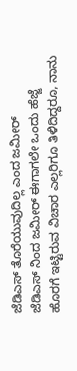ಜೆಡಿಎಸ್ ತೊರೆಯುವುದಿಲ್ಲ ಎಂದ ಜಮೀರ್
ಜೆಡಿಎಸ್ ನಿಂದ ಜಮೀರ್ ಈಗಾಗಲೇ ಒಂದು ಹೆಜ್ಜೆ ಹೊರಗೆ ಇಟ್ಟಿರುವ ವಿಚಾರ ಎಲ್ಲರಿಗೂ ತಿಳಿದಿದ್ದರೂ, ನಾನು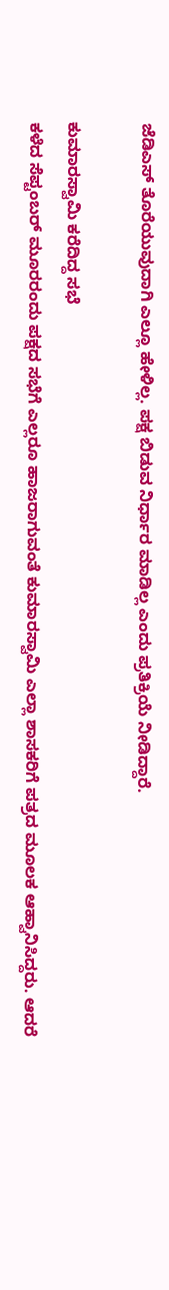ಜೆಡಿಎಸ್ ತೊರೆಯುವುದಾಗಿ ಎಲ್ಲೂ ಹೇಳಿಲ್ಲ. ಪಕ್ಷ ಬಿಡುವ ನಿರ್ಧಾರ ಮಾಡಿಲ್ಲ ಎಂದು ಪ್ರತಿಕ್ರಿಯೆ ನೀಡಿದ್ದಾರೆ.

ಕುಮಾರಸ್ವಾಮಿ ಕರೆದಿದ್ದ ಸಭೆ
ಕಳೆದ ಸೆಪ್ಟಂಬರ್ ಮೂರರಂದು ಪಕ್ಷದ ಸಭೆಗೆ ಎಲ್ಲರೂ ಹಾಜರಾಗುವಂತೆ ಕುಮಾರಸ್ವಾಮಿ ಎಲ್ಲಾ ಶಾಸಕರಿಗೆ ಪತ್ರದ ಮೂಲಕ ಆಹ್ವಾನಿಸಿದ್ದರು. ಆದರೆ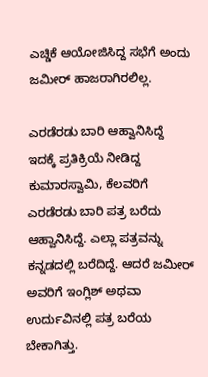ಎಚ್ಡಿಕೆ ಆಯೋಜಿಸಿದ್ದ ಸಭೆಗೆ ಅಂದು ಜಮೀರ್ ಹಾಜರಾಗಿರಲಿಲ್ಲ.

ಎರಡೆರಡು ಬಾರಿ ಆಹ್ವಾನಿಸಿದ್ದೆ
ಇದಕ್ಕೆ ಪ್ರತಿಕ್ರಿಯೆ ನೀಡಿದ್ದ ಕುಮಾರಸ್ವಾಮಿ, ಕೆಲವರಿಗೆ ಎರಡೆರಡು ಬಾರಿ ಪತ್ರ ಬರೆದು ಆಹ್ವಾನಿಸಿದ್ದೆ. ಎಲ್ಲಾ ಪತ್ರವನ್ನು ಕನ್ನಡದಲ್ಲಿ ಬರೆದಿದ್ದೆ. ಆದರೆ ಜಮೀರ್ ಅವರಿಗೆ ಇಂಗ್ಲಿಶ್ ಅಥವಾ ಉರ್ದುವಿನಲ್ಲಿ ಪತ್ರ ಬರೆಯ ಬೇಕಾಗಿತ್ತು.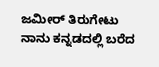ಜಮೀರ್ ತಿರುಗೇಟು
ನಾನು ಕನ್ನಡದಲ್ಲಿ ಬರೆದ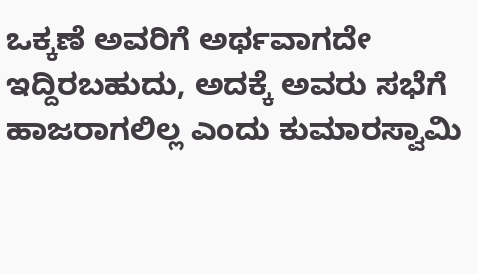ಒಕ್ಕಣೆ ಅವರಿಗೆ ಅರ್ಥವಾಗದೇ ಇದ್ದಿರಬಹುದು, ಅದಕ್ಕೆ ಅವರು ಸಭೆಗೆ ಹಾಜರಾಗಲಿಲ್ಲ ಎಂದು ಕುಮಾರಸ್ವಾಮಿ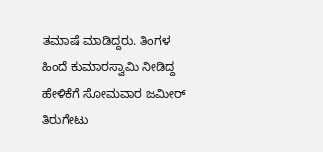ತಮಾಷೆ ಮಾಡಿದ್ದರು. ತಿಂಗಳ ಹಿಂದೆ ಕುಮಾರಸ್ವಾಮಿ ನೀಡಿದ್ದ ಹೇಳಿಕೆಗೆ ಸೋಮವಾರ ಜಮೀರ್ ತಿರುಗೇಟು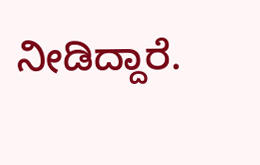ನೀಡಿದ್ದಾರೆ.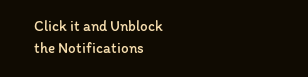Click it and Unblock the Notifications